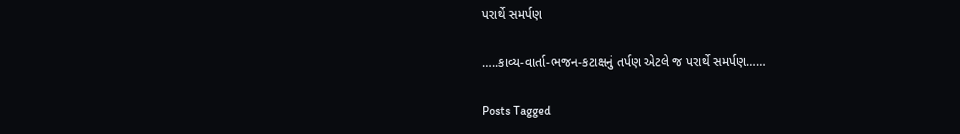પરાર્થે સમર્પણ

…..કાવ્ય-વાર્તા-ભજન-કટાક્ષનું તર્પણ એટલે જ પરાર્થે સમર્પણ……

Posts Tagged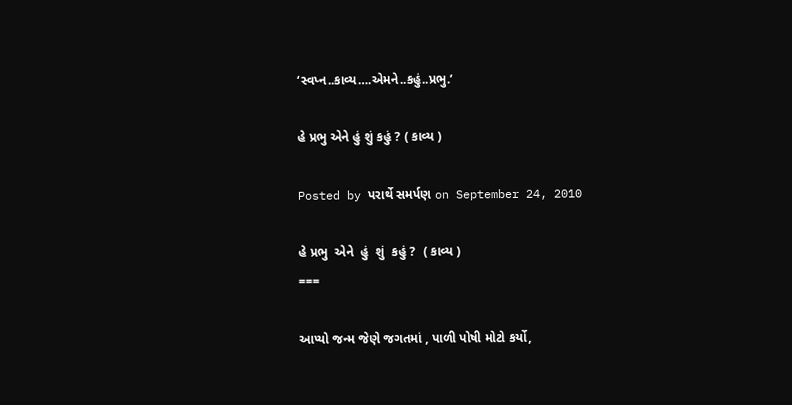‘સ્વપ્ન..કાવ્ય….એમને..કહું..પ્રભુ.’

હે પ્રભુ એને હું શું કહું ? ( કાવ્ય )

Posted by પરાર્થે સમર્પણ on September 24, 2010

હે પ્રભુ  એને  હું  શું  કહું ?  ( કાવ્ય )
===

આપ્યો જન્મ જેણે જગતમાં , પાળી પોષી મોટો કર્યો,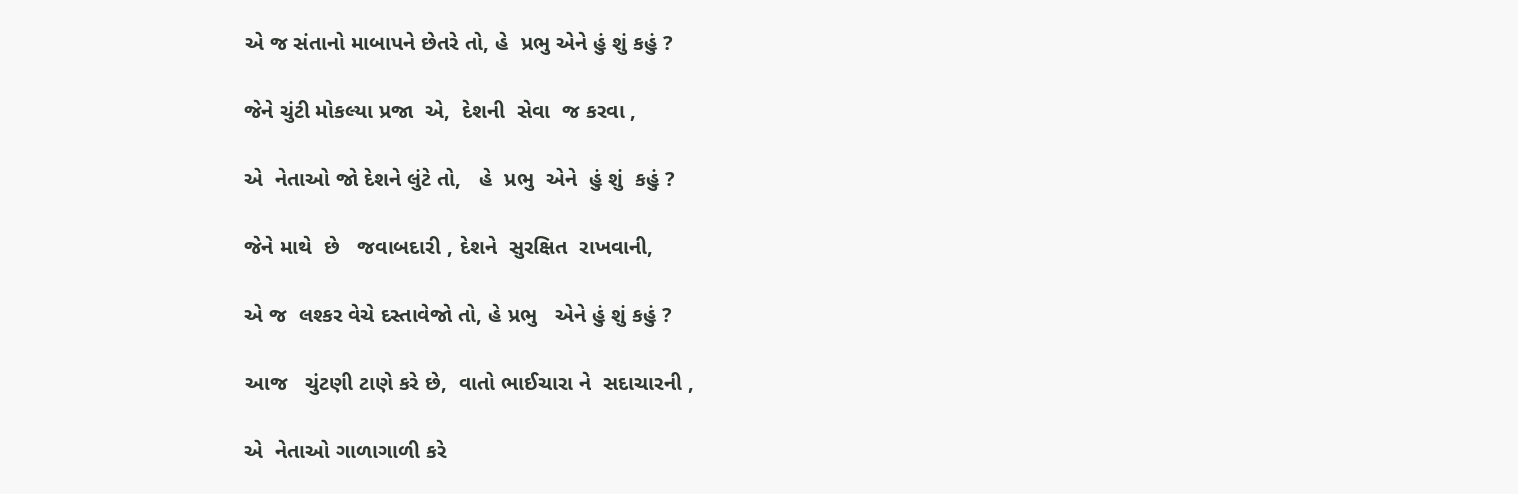એ જ સંતાનો માબાપને છેતરે તો, હે  પ્રભુ એને હું શું કહું ?

જેને ચુંટી મોકલ્યા પ્રજા  એ,  દેશની  સેવા  જ કરવા ,

એ  નેતાઓ જો દેશને લુંટે તો,   હે  પ્રભુ  એને  હું શું  કહું ?

જેને માથે  છે   જવાબદારી , દેશને  સુરક્ષિત  રાખવાની,

એ જ  લશ્કર વેચે દસ્તાવેજો તો, હે પ્રભુ   એને હું શું કહું ?

આજ   ચુંટણી ટાણે કરે છે,  વાતો ભાઈચારા ને  સદાચારની ,

એ  નેતાઓ ગાળાગાળી કરે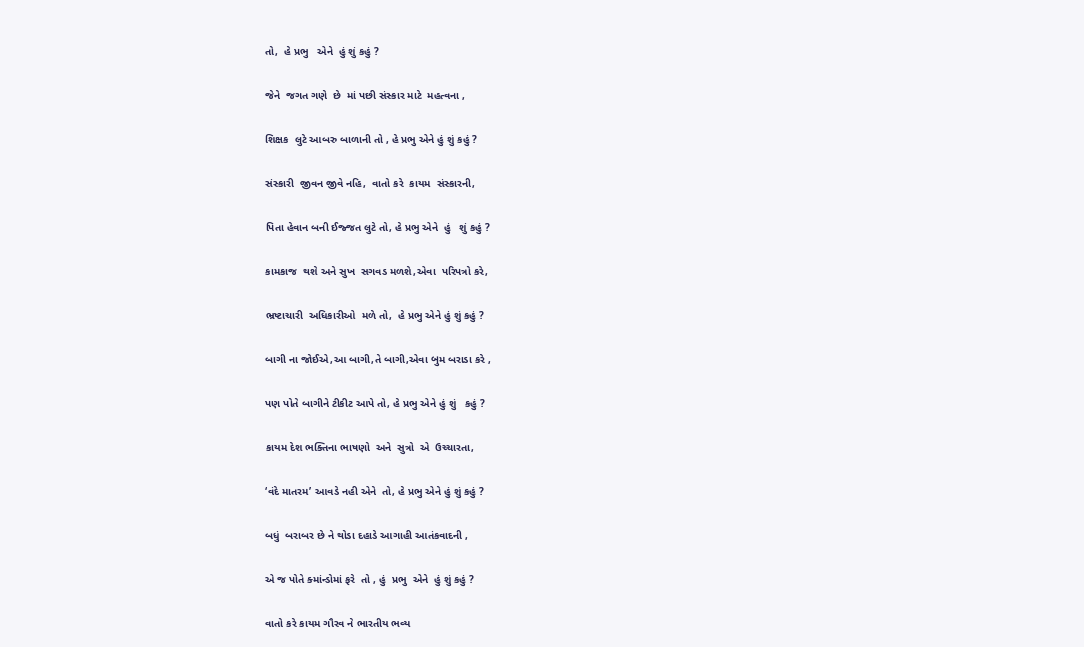તો,  હે પ્રભુ   એને  હું શું કહું ?

જેને  જગત ગણે  છે  માં પછી સંસ્કાર માટે  મહત્વના ,

શિક્ષક  લુટે આબરુ બાળાની તો , હે પ્રભુ એને હું શું કહું ?

સંસ્કારી  જીવન જીવે નહિ,  વાતો કરે  કાયમ  સંસ્કારની,

પિતા હેવાન બની ઈજ્જત લુટે તો, હે પ્રભુ એને  હું   શું કહું ?

કામકાજ  થશે અને સુખ  સગવડ મળશે,એવા  પરિપત્રો કરે,

ભ્રષ્ટાચારી  અધિકારીઓ  મળે તો,  હે પ્રભુ એને હું શું કહું ?

બાગી ના જોઈએ,આ બાગી,તે બાગી,એવા બુમ બરાડા કરે ,

પણ પોતે બાગીને ટીકીટ આપે તો, હે પ્રભુ એને હું શું   કહું ?

કાયમ દેશ ભક્તિના ભાષણો  અને  સુત્રો  એ  ઉચ્ચારતા,

‘વંદે માતરમ’ આવડે નહી એને  તો, હે પ્રભુ એને હું શું કહું ?

બધું  બરાબર છે ને થોડા દહાડે આગાહી આતંકવાદની ,

એ જ પોતે ક્માંન્ડોમાં ફરે  તો , હું  પ્રભુ  એને  હું શું કહું ?

વાતો કરે કાયમ ગૌરવ ને ભારતીય ભવ્ય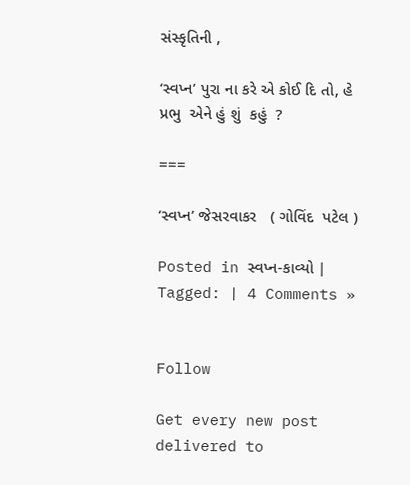સંસ્કૃતિની ,

‘સ્વપ્ન’ પુરા ના કરે એ કોઈ દિ તો, હે પ્રભુ  એને હું શું  કહું  ?

===

‘સ્વપ્ન’ જેસરવાકર   ( ગોવિંદ  પટેલ )

Posted in સ્વપ્ન-કાવ્યો | Tagged: | 4 Comments »


Follow

Get every new post delivered to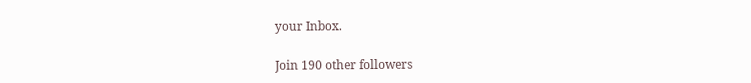your Inbox.

Join 190 other followers